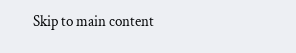Skip to main content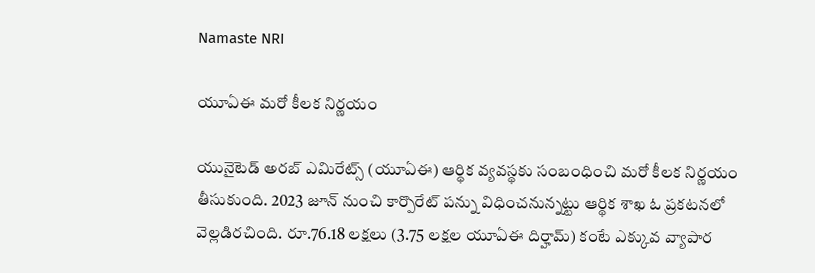Namaste NRI

యూఏఈ మరో కీలక నిర్ణయం

యునైటెడ్‌ అరబ్‌ ఎమిరేట్స్‌ (యూఏఈ) ఆర్థిక వ్యవస్థకు సంబంధించి మరో కీలక నిర్ణయం తీసుకుంది. 2023 జూన్‌ నుంచి కార్పొరేట్‌ పన్ను విధించనున్నట్టు ఆర్థిక శాఖ ఓ ప్రకటనలో వెల్లడిరచింది. రూ.76.18 లక్షలు (3.75 లక్షల యూఏఈ దిర్హామ్‌) కంటే ఎక్కువ వ్యాపార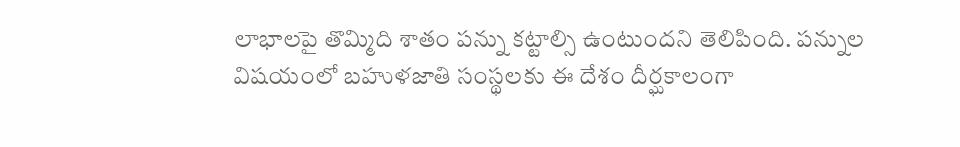లాభాలపై తొమ్మిది శాతం పన్ను కట్టాల్సి ఉంటుందని తెలిపింది. పన్నుల విషయంలో బహుళజాతి సంస్థలకు ఈ దేశం దీర్ఘకాలంగా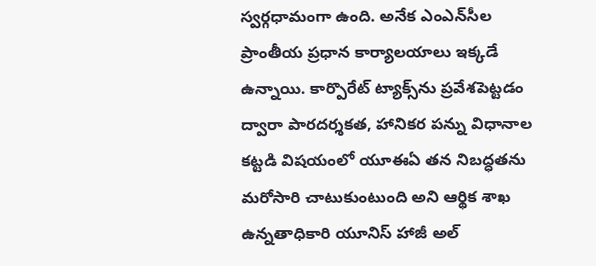స్వర్గధామంగా ఉంది. అనేక ఎంఎన్‌సీల ప్రాంతీయ ప్రధాన కార్యాలయాలు ఇక్కడే ఉన్నాయి. కార్పొరేట్‌ ట్యాక్స్‌ను ప్రవేశపెట్టడం ద్వారా పారదర్శకత, హానికర పన్ను విధానాల కట్టడి విషయంలో యూఈఏ తన నిబద్ధతను మరోసారి చాటుకుంటుంది అని ఆర్థిక శాఖ ఉన్నతాధికారి యూనిస్‌ హాజీ అల్‌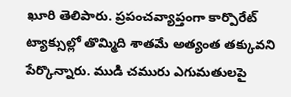ఖూరి తెలిపారు. ప్రపంచవ్యాప్తంగా కార్పొరేట్‌ ట్యాక్సుల్లో తొమ్మిది శాతమే అత్యంత తక్కువని పేర్కొన్నారు. ముడి చమురు ఎగుమతులపై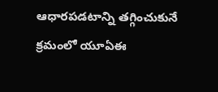ఆధారపడటాన్ని తగ్గించుకునే క్రమంలో యూఏఈ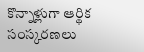కొన్నాళ్లుగా ఆర్థిక సంస్కరణలు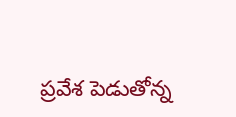ప్రవేశ పెడుతోన్న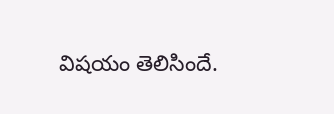విషయం తెలిసిందే.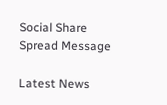Social Share Spread Message

Latest News